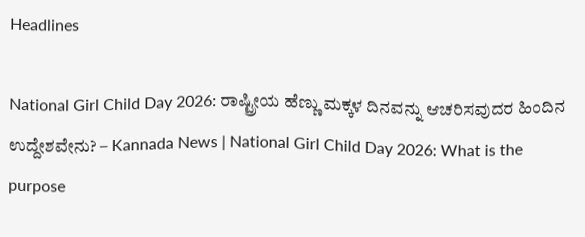Headlines

National Girl Child Day 2026: ರಾಷ್ಟ್ರೀಯ ಹೆಣ್ಣು ಮಕ್ಕಳ ದಿನವನ್ನು ಆಚರಿಸವುದರ ಹಿಂದಿನ ಉದ್ದೇಶವೇನು? – Kannada News | National Girl Child Day 2026: What is the purpose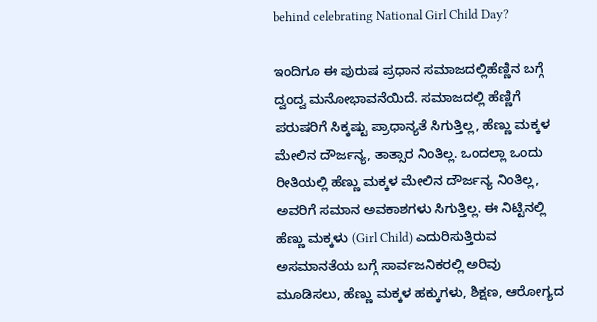behind celebrating National Girl Child Day?

ಇಂದಿಗೂ ಈ ಪುರುಷ ಪ್ರಧಾನ ಸಮಾಜದಲ್ಲಿಹೆಣ್ಣಿನ ಬಗ್ಗೆ ದ್ವಂದ್ವ ಮನೋಭಾವನೆಯಿದೆ. ಸಮಾಜದಲ್ಲಿ ಹೆಣ್ಣಿಗೆ ಪರುಷರಿಗೆ ಸಿಕ್ಕಷ್ಟು ಪ್ರಾಧಾನ್ಯತೆ ಸಿಗುತ್ತಿಲ್ಲ, ಹೆಣ್ಣು ಮಕ್ಕಳ ಮೇಲಿನ ದೌರ್ಜನ್ಯ, ತಾತ್ಸಾರ ನಿಂತಿಲ್ಲ. ಒಂದಲ್ಲಾ ಒಂದು ರೀತಿಯಲ್ಲಿ ಹೆಣ್ಣು ಮಕ್ಕಳ ಮೇಲಿನ ದೌರ್ಜನ್ಯ ನಿಂತಿಲ್ಲ, ಅವರಿಗೆ ಸಮಾನ ಅವಕಾಶಗಳು ಸಿಗುತ್ತಿಲ್ಲ. ಈ ನಿಟ್ಟಿನಲ್ಲಿ ಹೆಣ್ಣು ಮಕ್ಕಳು (Girl Child) ಎದುರಿಸುತ್ತಿರುವ ಅಸಮಾನತೆಯ ಬಗ್ಗೆ ಸಾರ್ವಜನಿಕರಲ್ಲಿ ಅರಿವು ಮೂಡಿಸಲು, ಹೆಣ್ಣು ಮಕ್ಕಳ ಹಕ್ಕುಗಳು, ಶಿಕ್ಷಣ, ಆರೋಗ್ಯದ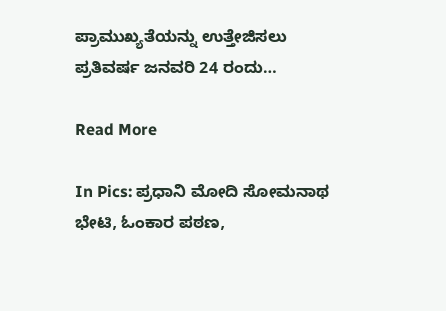ಪ್ರಾಮುಖ್ಯತೆಯನ್ನು ಉತ್ತೇಜಿಸಲು ಪ್ರತಿವರ್ಷ ಜನವರಿ 24 ರಂದು…

Read More

In Pics: ಪ್ರಧಾನಿ ಮೋದಿ ಸೋಮನಾಥ ಭೇಟಿ, ಓಂಕಾರ ಪಠಣ,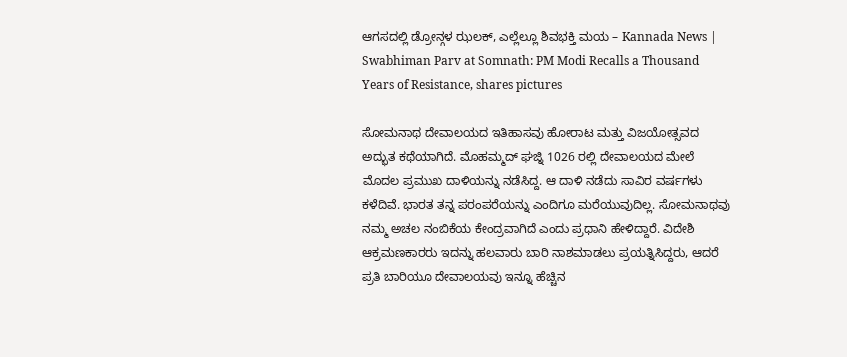ಆಗಸದಲ್ಲಿ ಡ್ರೋನ್ಗಳ ಝಲಕ್, ಎಲ್ಲೆಲ್ಲೂ ಶಿವಭಕ್ತಿ ಮಯ – Kannada News | Swabhiman Parv at Somnath: PM Modi Recalls a Thousand Years of Resistance, shares pictures

ಸೋಮನಾಥ ದೇವಾಲಯದ ಇತಿಹಾಸವು ಹೋರಾಟ ಮತ್ತು ವಿಜಯೋತ್ಸವದ ಅದ್ಭುತ ಕಥೆಯಾಗಿದೆ. ಮೊಹಮ್ಮದ್ ಘಜ್ನಿ 1026 ರಲ್ಲಿ ದೇವಾಲಯದ ಮೇಲೆ ಮೊದಲ ಪ್ರಮುಖ ದಾಳಿಯನ್ನು ನಡೆಸಿದ್ದ. ಆ ದಾಳಿ ನಡೆದು ಸಾವಿರ ವರ್ಷಗಳು ಕಳೆದಿವೆ. ಭಾರತ ತನ್ನ ಪರಂಪರೆಯನ್ನು ಎಂದಿಗೂ ಮರೆಯುವುದಿಲ್ಲ. ಸೋಮನಾಥವು ನಮ್ಮ ಅಚಲ ನಂಬಿಕೆಯ ಕೇಂದ್ರವಾಗಿದೆ ಎಂದು ಪ್ರಧಾನಿ ಹೇಳಿದ್ದಾರೆ. ವಿದೇಶಿ ಆಕ್ರಮಣಕಾರರು ಇದನ್ನು ಹಲವಾರು ಬಾರಿ ನಾಶಮಾಡಲು ಪ್ರಯತ್ನಿಸಿದ್ದರು, ಆದರೆ ಪ್ರತಿ ಬಾರಿಯೂ ದೇವಾಲಯವು ಇನ್ನೂ ಹೆಚ್ಚಿನ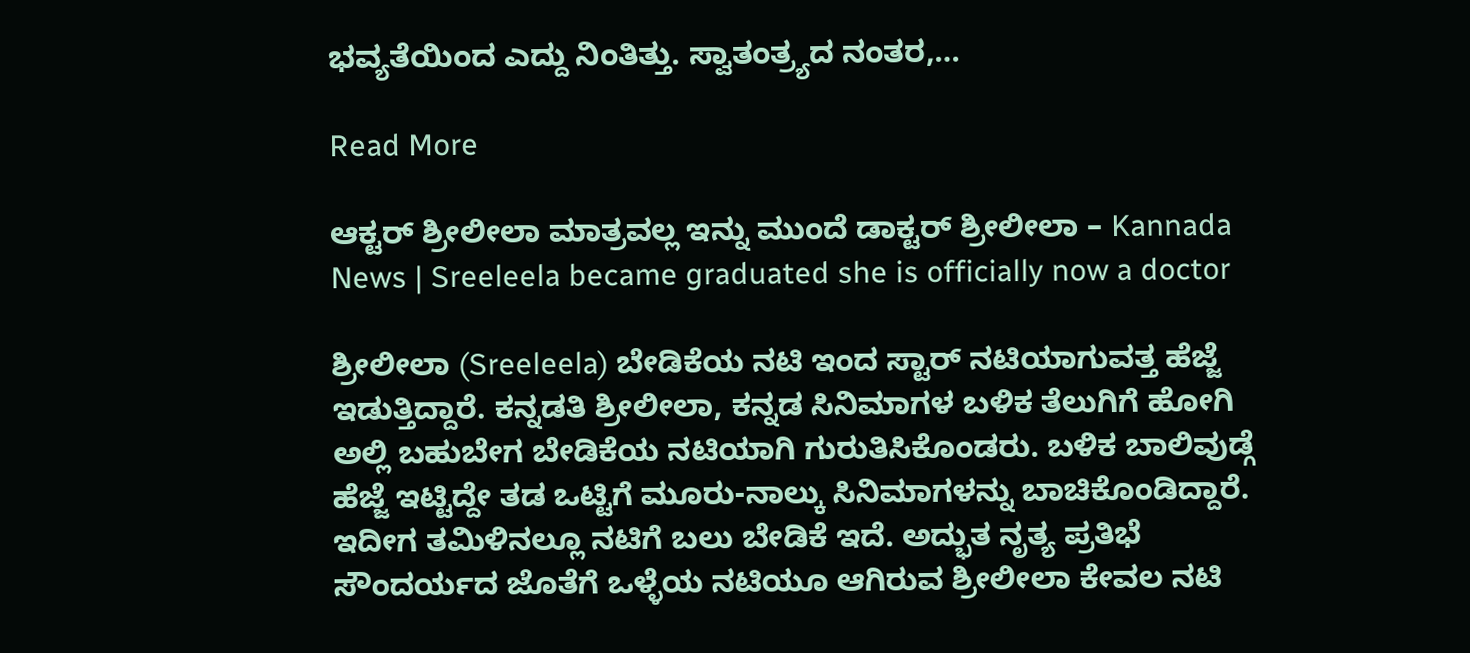ಭವ್ಯತೆಯಿಂದ ಎದ್ದು ನಿಂತಿತ್ತು. ಸ್ವಾತಂತ್ರ್ಯದ ನಂತರ,…

Read More

ಆಕ್ಟರ್ ಶ್ರೀಲೀಲಾ ಮಾತ್ರವಲ್ಲ ಇನ್ನು ಮುಂದೆ ಡಾಕ್ಟರ್ ಶ್ರೀಲೀಲಾ – Kannada News | Sreeleela became graduated she is officially now a doctor

ಶ್ರೀಲೀಲಾ (Sreeleela) ಬೇಡಿಕೆಯ ನಟಿ ಇಂದ ಸ್ಟಾರ್ ನಟಿಯಾಗುವತ್ತ ಹೆಜ್ಜೆ ಇಡುತ್ತಿದ್ದಾರೆ. ಕನ್ನಡತಿ ಶ್ರೀಲೀಲಾ, ಕನ್ನಡ ಸಿನಿಮಾಗಳ ಬಳಿಕ ತೆಲುಗಿಗೆ ಹೋಗಿ ಅಲ್ಲಿ ಬಹುಬೇಗ ಬೇಡಿಕೆಯ ನಟಿಯಾಗಿ ಗುರುತಿಸಿಕೊಂಡರು. ಬಳಿಕ ಬಾಲಿವುಡ್ಗೆ ಹೆಜ್ಜೆ ಇಟ್ಟಿದ್ದೇ ತಡ ಒಟ್ಟಿಗೆ ಮೂರು-ನಾಲ್ಕು ಸಿನಿಮಾಗಳನ್ನು ಬಾಚಿಕೊಂಡಿದ್ದಾರೆ. ಇದೀಗ ತಮಿಳಿನಲ್ಲೂ ನಟಿಗೆ ಬಲು ಬೇಡಿಕೆ ಇದೆ. ಅದ್ಭುತ ನೃತ್ಯ ಪ್ರತಿಭೆ ಸೌಂದರ್ಯದ ಜೊತೆಗೆ ಒಳ್ಳೆಯ ನಟಿಯೂ ಆಗಿರುವ ಶ್ರೀಲೀಲಾ ಕೇವಲ ನಟಿ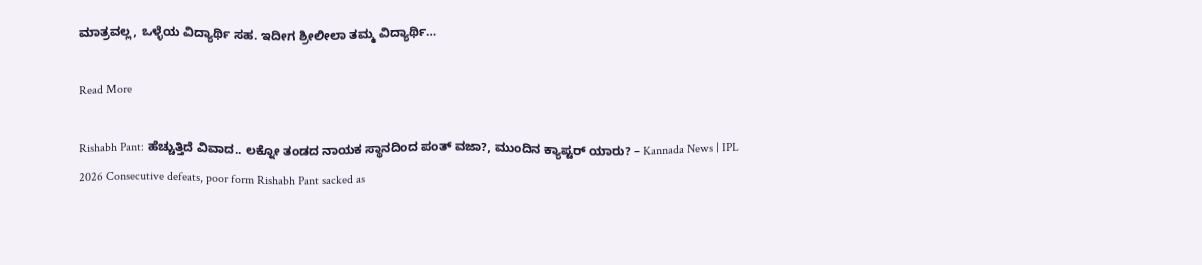ಮಾತ್ರವಲ್ಲ, ಒಳ್ಳೆಯ ವಿದ್ಯಾರ್ಥಿ ಸಹ. ಇದೀಗ ಶ್ರೀಲೀಲಾ ತಮ್ಮ ವಿದ್ಯಾರ್ಥಿ…

Read More

Rishabh Pant: ಹೆಚ್ಚುತ್ತಿದೆ ವಿವಾದ.. ಲಕ್ನೋ ತಂಡದ ನಾಯಕ ಸ್ಥಾನದಿಂದ ಪಂತ್ ವಜಾ?, ಮುಂದಿನ ಕ್ಯಾಪ್ಟರ್ ಯಾರು? – Kannada News | IPL 2026 Consecutive defeats, poor form Rishabh Pant sacked as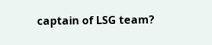captain of LSG team?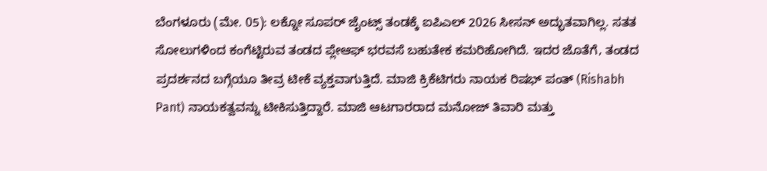ಬೆಂಗಳೂರು (ಮೇ. 05): ಲಕ್ನೋ ಸೂಪರ್ ಜೈಂಟ್ಸ್ ತಂಡಕ್ಕೆ ಐಪಿಎಲ್ 2026 ಸೀಸನ್ ಅದ್ಭುತವಾಗಿಲ್ಲ. ಸತತ ಸೋಲುಗಳಿಂದ ಕಂಗೆಟ್ಟಿರುವ ತಂಡದ ಪ್ಲೇಆಫ್ ಭರವಸೆ ಬಹುತೇಕ ಕಮರಿಹೋಗಿದೆ. ಇದರ ಜೊತೆಗೆ, ತಂಡದ ಪ್ರದರ್ಶನದ ಬಗ್ಗೆಯೂ ತೀವ್ರ ಟೀಕೆ ವ್ಯಕ್ತವಾಗುತ್ತಿದೆ. ಮಾಜಿ ಕ್ರಿಕೆಟಿಗರು ನಾಯಕ ರಿಷಭ್ ಪಂತ್ (Rishabh Pant) ನಾಯಕತ್ವವನ್ನು ಟೀಕಿಸುತ್ತಿದ್ದಾರೆ. ಮಾಜಿ ಆಟಗಾರರಾದ ಮನೋಜ್ ತಿವಾರಿ ಮತ್ತು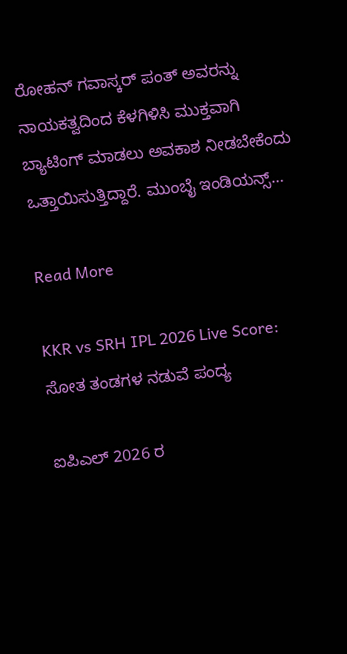ರೋಹನ್ ಗವಾಸ್ಕರ್ ಪಂತ್ ಅವರನ್ನು ನಾಯಕತ್ವದಿಂದ ಕೆಳಗಿಳಿಸಿ ಮುಕ್ತವಾಗಿ ಬ್ಯಾಟಿಂಗ್ ಮಾಡಲು ಅವಕಾಶ ನೀಡಬೇಕೆಂದು ಒತ್ತಾಯಿಸುತ್ತಿದ್ದಾರೆ. ಮುಂಬೈ ಇಂಡಿಯನ್ಸ್…

Read More

KKR vs SRH IPL 2026 Live Score: ಸೋತ ತಂಡಗಳ ನಡುವೆ ಪಂದ್ಯ

ಐಪಿಎಲ್ 2026 ರ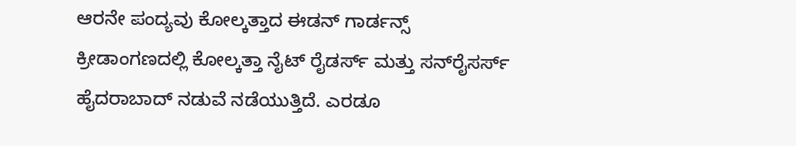ಆರನೇ ಪಂದ್ಯವು ಕೋಲ್ಕತ್ತಾದ ಈಡನ್ ಗಾರ್ಡನ್ಸ್ ಕ್ರೀಡಾಂಗಣದಲ್ಲಿ ಕೋಲ್ಕತ್ತಾ ನೈಟ್ ರೈಡರ್ಸ್ ಮತ್ತು ಸನ್‌ರೈಸರ್ಸ್ ಹೈದರಾಬಾದ್ ನಡುವೆ ನಡೆಯುತ್ತಿದೆ. ಎರಡೂ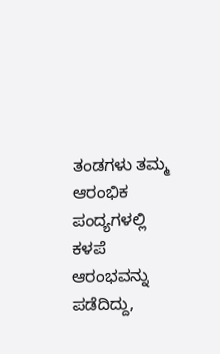ತಂಡಗಳು ತಮ್ಮ ಆರಂಭಿಕ ಪಂದ್ಯಗಳಲ್ಲಿ ಕಳಪೆ ಆರಂಭವನ್ನು ಪಡೆದಿದ್ದು,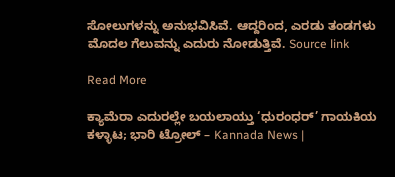ಸೋಲುಗಳನ್ನು ಅನುಭವಿಸಿವೆ. ಆದ್ದರಿಂದ, ಎರಡು ತಂಡಗಳು ಮೊದಲ ಗೆಲುವನ್ನು ಎದುರು ನೋಡುತ್ತಿವೆ. Source link

Read More

ಕ್ಯಾಮೆರಾ ಎದುರಲ್ಲೇ ಬಯಲಾಯ್ತು ‘ಧುರಂಧರ್’ ಗಾಯಕಿಯ ಕಳ್ಳಾಟ; ಭಾರಿ ಟ್ರೋಲ್ – Kannada News |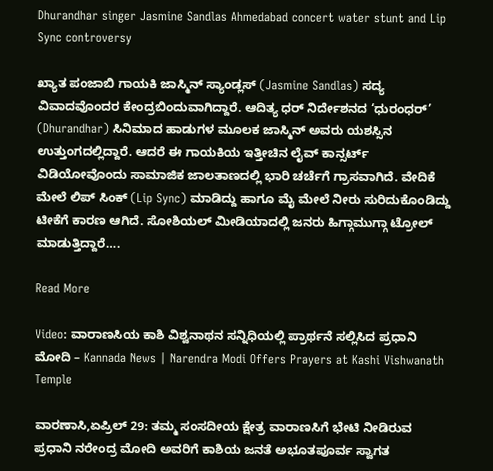Dhurandhar singer Jasmine Sandlas Ahmedabad concert water stunt and Lip Sync controversy

ಖ್ಯಾತ ಪಂಜಾಬಿ ಗಾಯಕಿ ಜಾಸ್ಮಿನ್ ಸ್ಯಾಂಡ್ಲಸ್ (Jasmine Sandlas) ಸದ್ಯ ವಿವಾದವೊಂದರ ಕೇಂದ್ರಬಿಂದುವಾಗಿದ್ದಾರೆ. ಆದಿತ್ಯ ಧರ್ ನಿರ್ದೇಶನದ ‘ಧುರಂಧರ್’ (Dhurandhar) ಸಿನಿಮಾದ ಹಾಡುಗಳ ಮೂಲಕ ಜಾಸ್ಮಿನ್ ಅವರು ಯಶಸ್ಸಿನ ಉತ್ತುಂಗದಲ್ಲಿದ್ದಾರೆ. ಆದರೆ ಈ ಗಾಯಕಿಯ ಇತ್ತೀಚಿನ ಲೈವ್ ಕಾನ್ಸರ್ಟ್ ವಿಡಿಯೋವೊಂದು ಸಾಮಾಜಿಕ ಜಾಲತಾಣದಲ್ಲಿ ಭಾರಿ ಚರ್ಚೆಗೆ ಗ್ರಾಸವಾಗಿದೆ. ವೇದಿಕೆ ಮೇಲೆ ಲಿಪ್ ಸಿಂಕ್ (Lip Sync) ಮಾಡಿದ್ದು ಹಾಗೂ ಮೈ ಮೇಲೆ ನೀರು ಸುರಿದುಕೊಂಡಿದ್ದು ಟೀಕೆಗೆ ಕಾರಣ ಆಗಿದೆ. ಸೋಶಿಯಲ್ ಮೀಡಿಯಾದಲ್ಲಿ ಜನರು ಹಿಗ್ಗಾಮುಗ್ಗಾ ಟ್ರೋಲ್ ಮಾಡುತ್ತಿದ್ದಾರೆ….

Read More

Video: ವಾರಾಣಸಿಯ ಕಾಶಿ ವಿಶ್ವನಾಥನ ಸನ್ನಿಧಿಯಲ್ಲಿ ಪ್ರಾರ್ಥನೆ ಸಲ್ಲಿಸಿದ ಪ್ರಧಾನಿ ಮೋದಿ – Kannada News | Narendra Modi Offers Prayers at Kashi Vishwanath Temple

ವಾರಣಾಸಿ,ಏಪ್ರಿಲ್ 29: ತಮ್ಮ ಸಂಸದೀಯ ಕ್ಷೇತ್ರ ವಾರಾಣಸಿಗೆ ಭೇಟಿ ನೀಡಿರುವ ಪ್ರಧಾನಿ ನರೇಂದ್ರ ಮೋದಿ ಅವರಿಗೆ ಕಾಶಿಯ ಜನತೆ ಅಭೂತಪೂರ್ವ ಸ್ವಾಗತ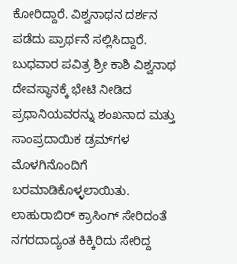ಕೋರಿದ್ದಾರೆ. ವಿಶ್ವನಾಥನ ದರ್ಶನ ಪಡೆದು ಪ್ರಾರ್ಥನೆ ಸಲ್ಲಿಸಿದ್ದಾರೆ. ಬುಧವಾರ ಪವಿತ್ರ ಶ್ರೀ ಕಾಶಿ ವಿಶ್ವನಾಥ ದೇವಸ್ಥಾನಕ್ಕೆ ಭೇಟಿ ನೀಡಿದ ಪ್ರಧಾನಿಯವರನ್ನು ಶಂಖನಾದ ಮತ್ತು ಸಾಂಪ್ರದಾಯಿಕ ಡ್ರಮ್‌ಗಳ ಮೊಳಗಿನೊಂದಿಗೆ ಬರಮಾಡಿಕೊಳ್ಳಲಾಯಿತು. ಲಾಹುರಾಬಿರ್ ಕ್ರಾಸಿಂಗ್ ಸೇರಿದಂತೆ ನಗರದಾದ್ಯಂತ ಕಿಕ್ಕಿರಿದು ಸೇರಿದ್ದ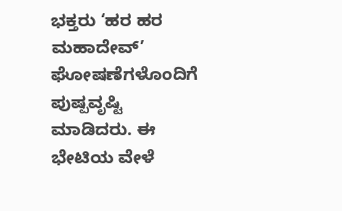ಭಕ್ತರು ‘ಹರ ಹರ ಮಹಾದೇವ್’ ಘೋಷಣೆಗಳೊಂದಿಗೆ ಪುಷ್ಪವೃಷ್ಟಿ ಮಾಡಿದರು. ಈ ಭೇಟಿಯ ವೇಳೆ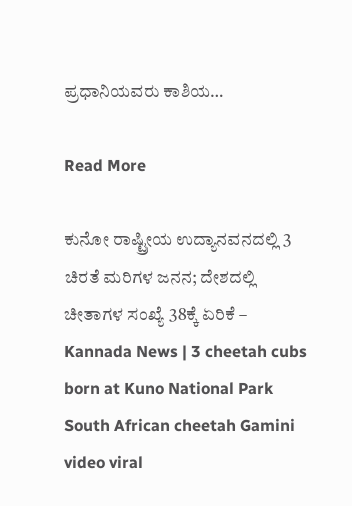ಪ್ರಧಾನಿಯವರು ಕಾಶಿಯ…

Read More

ಕುನೋ ರಾಷ್ಟ್ರೀಯ ಉದ್ಯಾನವನದಲ್ಲಿ 3 ಚಿರತೆ ಮರಿಗಳ ಜನನ; ದೇಶದಲ್ಲಿ ಚೀತಾಗಳ ಸಂಖ್ಯೆ 38ಕ್ಕೆ ಏರಿಕೆ – Kannada News | 3 cheetah cubs born at Kuno National Park South African cheetah Gamini video viral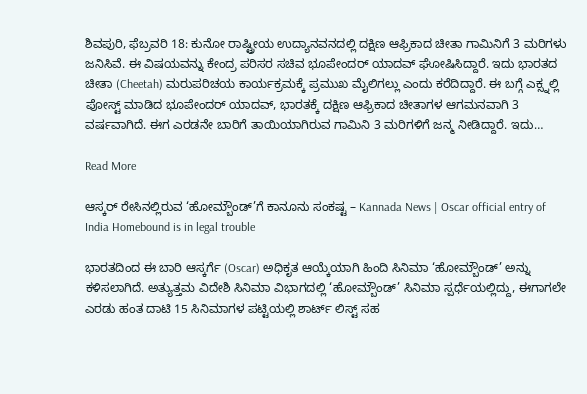ಶಿವಪುರಿ, ಫೆಬ್ರವರಿ 18: ಕುನೋ ರಾಷ್ಟ್ರೀಯ ಉದ್ಯಾನವನದಲ್ಲಿ ದಕ್ಷಿಣ ಆಫ್ರಿಕಾದ ಚೀತಾ ಗಾಮಿನಿಗೆ 3 ಮರಿಗಳು ಜನಿಸಿವೆ. ಈ ವಿಷಯವನ್ನು ಕೇಂದ್ರ ಪರಿಸರ ಸಚಿವ ಭೂಪೇಂದರ್ ಯಾದವ್ ಘೋಷಿಸಿದ್ದಾರೆ. ಇದು ಭಾರತದ ಚೀತಾ (Cheetah) ಮರುಪರಿಚಯ ಕಾರ್ಯಕ್ರಮಕ್ಕೆ ಪ್ರಮುಖ ಮೈಲಿಗಲ್ಲು ಎಂದು ಕರೆದಿದ್ದಾರೆ. ಈ ಬಗ್ಗೆ ಎಕ್ಸ್ನಲ್ಲಿ ಪೋಸ್ಟ್ ಮಾಡಿದ ಭೂಪೇಂದರ್ ಯಾದವ್, ಭಾರತಕ್ಕೆ ದಕ್ಷಿಣ ಆಫ್ರಿಕಾದ ಚೀತಾಗಳ ಆಗಮನವಾಗಿ 3 ವರ್ಷವಾಗಿದೆ. ಈಗ ಎರಡನೇ ಬಾರಿಗೆ ತಾಯಿಯಾಗಿರುವ ಗಾಮಿನಿ 3 ಮರಿಗಳಿಗೆ ಜನ್ಮ ನೀಡಿದ್ದಾರೆ. ಇದು…

Read More

ಆಸ್ಕರ್ ರೇಸಿನಲ್ಲಿರುವ ‘ಹೋಮ್ಬೌಂಡ್’ಗೆ ಕಾನೂನು ಸಂಕಷ್ಟ – Kannada News | Oscar official entry of India Homebound is in legal trouble

ಭಾರತದಿಂದ ಈ ಬಾರಿ ಆಸ್ಕರ್ಗೆ (Oscar) ಅಧಿಕೃತ ಆಯ್ಕೆಯಾಗಿ ಹಿಂದಿ ಸಿನಿಮಾ ‘ಹೋಮ್ಬೌಂಡ್’ ಅನ್ನು ಕಳಿಸಲಾಗಿದೆ. ಅತ್ಯುತ್ತಮ ವಿದೇಶಿ ಸಿನಿಮಾ ವಿಭಾಗದಲ್ಲಿ ‘ಹೋಮ್ಬೌಂಡ್’ ಸಿನಿಮಾ ಸ್ಪರ್ಧೆಯಲ್ಲಿದ್ದು, ಈಗಾಗಲೇ ಎರಡು ಹಂತ ದಾಟಿ 15 ಸಿನಿಮಾಗಳ ಪಟ್ಟಿಯಲ್ಲಿ ಶಾರ್ಟ್ ಲಿಸ್ಟ್ ಸಹ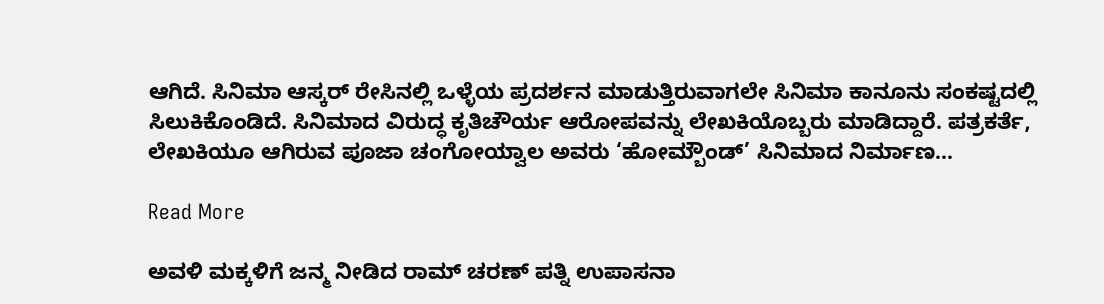ಆಗಿದೆ. ಸಿನಿಮಾ ಆಸ್ಕರ್ ರೇಸಿನಲ್ಲಿ ಒಳ್ಳೆಯ ಪ್ರದರ್ಶನ ಮಾಡುತ್ತಿರುವಾಗಲೇ ಸಿನಿಮಾ ಕಾನೂನು ಸಂಕಷ್ಟದಲ್ಲಿ ಸಿಲುಕಿಕೊಂಡಿದೆ. ಸಿನಿಮಾದ ವಿರುದ್ಧ ಕೃತಿಚೌರ್ಯ ಆರೋಪವನ್ನು ಲೇಖಕಿಯೊಬ್ಬರು ಮಾಡಿದ್ದಾರೆ. ಪತ್ರಕರ್ತೆ, ಲೇಖಕಿಯೂ ಆಗಿರುವ ಪೂಜಾ ಚಂಗೋಯ್ವಾಲ ಅವರು ‘ಹೋಮ್ಬೌಂಡ್’ ಸಿನಿಮಾದ ನಿರ್ಮಾಣ…

Read More

ಅವಳಿ ಮಕ್ಕಳಿಗೆ ಜನ್ಮ ನೀಡಿದ ರಾಮ್ ಚರಣ್ ಪತ್ನಿ ಉಪಾಸನಾ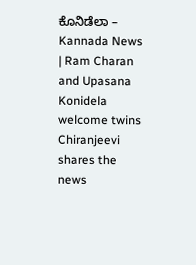ಕೊನಿಡೆಲಾ – Kannada News | Ram Charan and Upasana Konidela welcome twins Chiranjeevi shares the news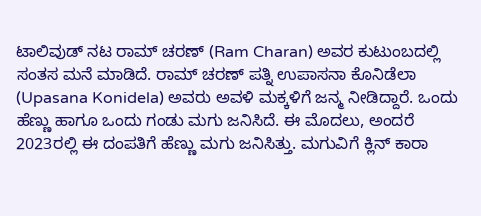ಟಾಲಿವುಡ್ ನಟ ರಾಮ್ ಚರಣ್ (Ram Charan) ಅವರ ಕುಟುಂಬದಲ್ಲಿ ಸಂತಸ ಮನೆ ಮಾಡಿದೆ. ರಾಮ್ ಚರಣ್ ಪತ್ನಿ ಉಪಾಸನಾ ಕೊನಿಡೆಲಾ (Upasana Konidela) ಅವರು ಅವಳಿ ಮಕ್ಕಳಿಗೆ ಜನ್ಮ ನೀಡಿದ್ದಾರೆ. ಒಂದು ಹೆಣ್ಣು ಹಾಗೂ ಒಂದು ಗಂಡು ಮಗು ಜನಿಸಿದೆ. ಈ ಮೊದಲು, ಅಂದರೆ 2023ರಲ್ಲಿ ಈ ದಂಪತಿಗೆ ಹೆಣ್ಣು ಮಗು ಜನಿಸಿತ್ತು. ಮಗುವಿಗೆ ಕ್ಲಿನ್ ಕಾರಾ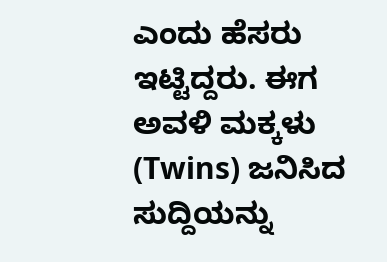ಎಂದು ಹೆಸರು ಇಟ್ಟಿದ್ದರು. ಈಗ ಅವಳಿ ಮಕ್ಕಳು (Twins) ಜನಿಸಿದ ಸುದ್ದಿಯನ್ನು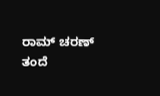ರಾಮ್ ಚರಣ್ ತಂದೆ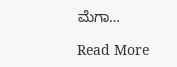ಮೆಗಾ…

Read More